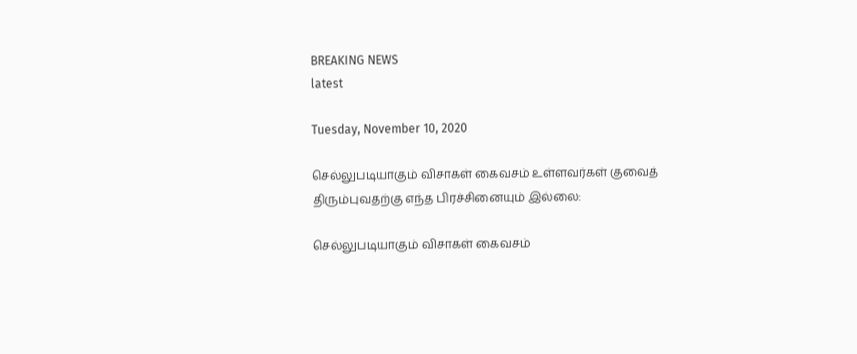BREAKING NEWS
latest

Tuesday, November 10, 2020

செல்லுபடியாகும் விசாகள் கைவசம் உள்ளவர்கள் குவைத் திரும்புவதற்கு எந்த பிரச்சினையும் இல்லை:

செல்லுபடியாகும் விசாகள் கைவசம்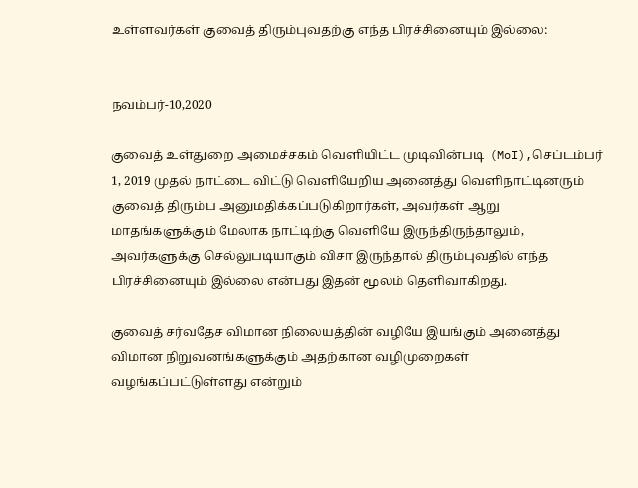உள்ளவர்கள் குவைத் திரும்புவதற்கு எந்த பிரச்சினையும் இல்லை:


நவம்பர்-10,2020

குவைத் உள்துறை அமைச்சகம் வெளியிட்ட முடிவின்படி  (MoI),செப்டம்பர் 1, 2019 முதல் நாட்டை விட்டு வெளியேறிய அனைத்து வெளிநாட்டினரும் குவைத் திரும்ப அனுமதிக்கப்படுகிறார்கள், அவர்கள் ஆறு மாதங்களுக்கும் மேலாக நாட்டிற்கு வெளியே இருந்திருந்தாலும், அவர்களுக்கு செல்லுபடியாகும் விசா இருந்தால் திரும்புவதில் எந்த பிரச்சினையும் இல்லை என்பது இதன் மூலம் தெளிவாகிறது.

குவைத் சர்வதேச விமான நிலையத்தின் வழியே இயங்கும் அனைத்து விமான நிறுவனங்களுக்கும் அதற்கான வழிமுறைகள் வழங்கப்பட்டுள்ளது என்றும்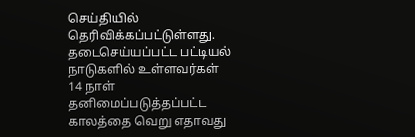செய்தியில் தெரிவிக்கப்பட்டுள்ளது. தடைசெய்யப்பட்ட பட்டியல் நாடுகளில் உள்ளவர்கள் 14 நாள் தனிமைப்படுத்தப்பட்ட காலத்தை வெறு எதாவது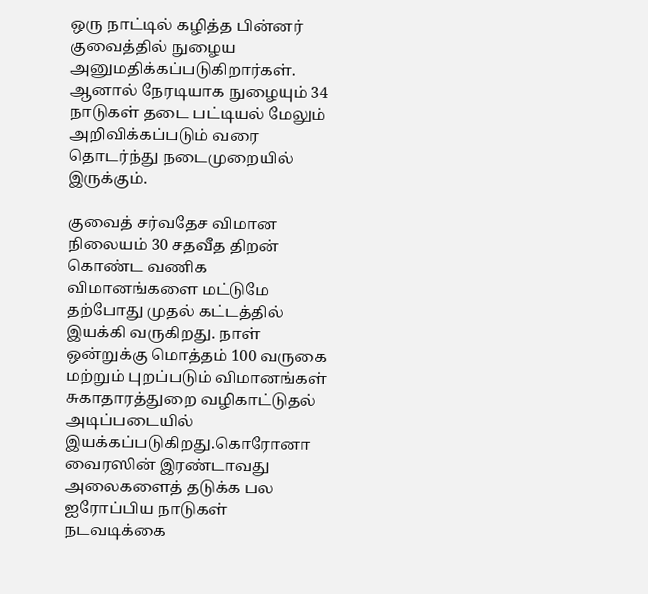ஒரு நாட்டில் கழித்த பின்னர் குவைத்தில் நுழைய அனுமதிக்கப்படுகிறார்கள். ஆனால் நேரடியாக நுழையும் 34 நாடுகள் தடை பட்டியல் மேலும் அறிவிக்கப்படும் வரை தொடர்ந்து நடைமுறையில் இருக்கும்.

குவைத் சர்வதேச விமான நிலையம் 30 சதவீத திறன் கொண்ட வணிக விமானங்களை மட்டுமே தற்போது முதல் கட்டத்தில் இயக்கி வருகிறது. நாள் ஒன்றுக்கு மொத்தம் 100 வருகை மற்றும் புறப்படும் விமானங்கள் சுகாதாரத்துறை வழிகாட்டுதல் அடிப்படையில் இயக்கப்படுகிறது.கொரோனா வைரஸின் இரண்டாவது அலைகளைத் தடுக்க பல ஐரோப்பிய நாடுகள் நடவடிக்கை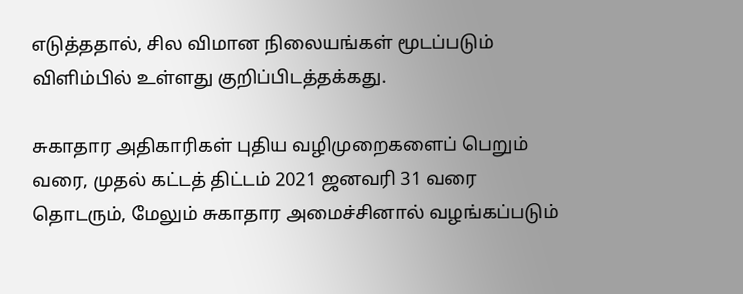எடுத்ததால், சில விமான நிலையங்கள் மூடப்படும் விளிம்பில் உள்ளது குறிப்பிடத்தக்கது.

சுகாதார அதிகாரிகள் புதிய வழிமுறைகளைப் பெறும் வரை, முதல் கட்டத் திட்டம் 2021 ஜனவரி 31 வரை தொடரும், மேலும் சுகாதார அமைச்சினால் வழங்கப்படும்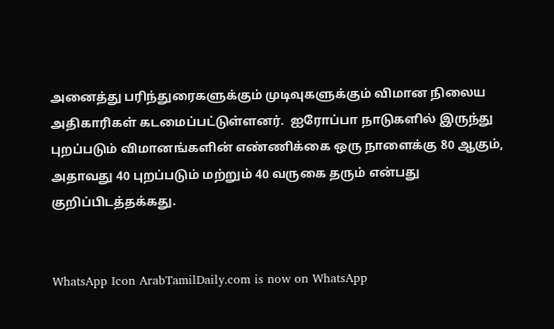அனைத்து பரிந்துரைகளுக்கும் முடிவுகளுக்கும் விமான நிலைய அதிகாரிகள் கடமைப்பட்டுள்ளனர்.  ஐரோப்பா நாடுகளில் இருந்து  புறப்படும் விமானங்களின் எண்ணிக்கை ஒரு நாளைக்கு 80 ஆகும், அதாவது 40 புறப்படும் மற்றும் 40 வருகை தரும் என்பது குறிப்பிடத்தக்கது.


WhatsApp Icon ArabTamilDaily.com is now on WhatsApp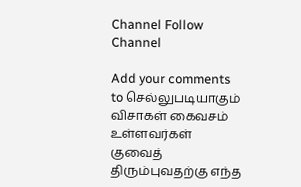Channel Follow Channel

Add your comments to செல்லுபடியாகும் விசாகள் கைவசம் உள்ளவர்கள் குவைத் திரும்புவதற்கு எந்த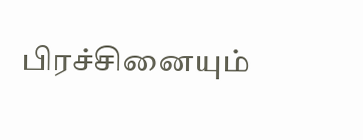பிரச்சினையும்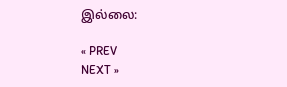இல்லை:

« PREV
NEXT »